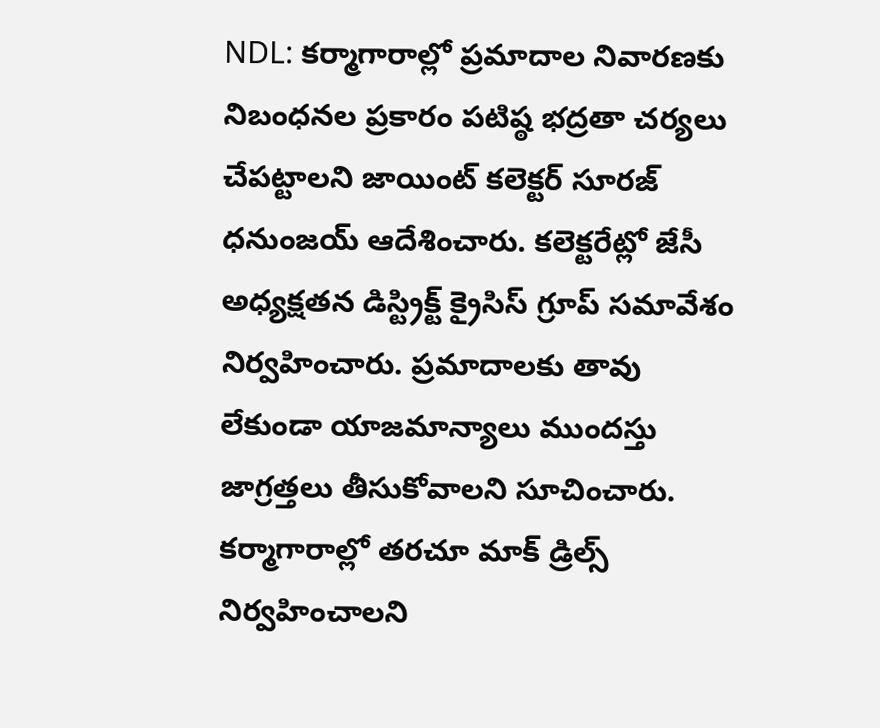NDL: కర్మాగారాల్లో ప్రమాదాల నివారణకు నిబంధనల ప్రకారం పటిష్ఠ భద్రతా చర్యలు చేపట్టాలని జాయింట్ కలెక్టర్ సూరజ్ ధనుంజయ్ ఆదేశించారు. కలెక్టరేట్లో జేసీ అధ్యక్షతన డిస్ట్రిక్ట్ క్రైసిస్ గ్రూప్ సమావేశం నిర్వహించారు. ప్రమాదాలకు తావు లేకుండా యాజమాన్యాలు ముందస్తు జాగ్రత్తలు తీసుకోవాలని సూచించారు. కర్మాగారాల్లో తరచూ మాక్ డ్రిల్స్ నిర్వహించాలని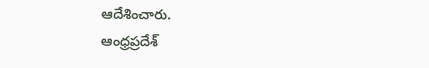ఆదేశించారు.
ఆంధ్రప్రదేశ్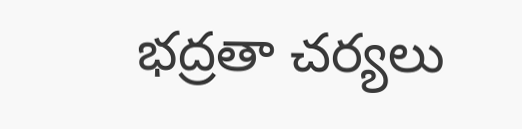భద్రతా చర్యలు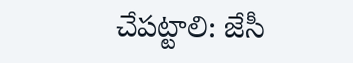చేపట్టాలి: జేసీ